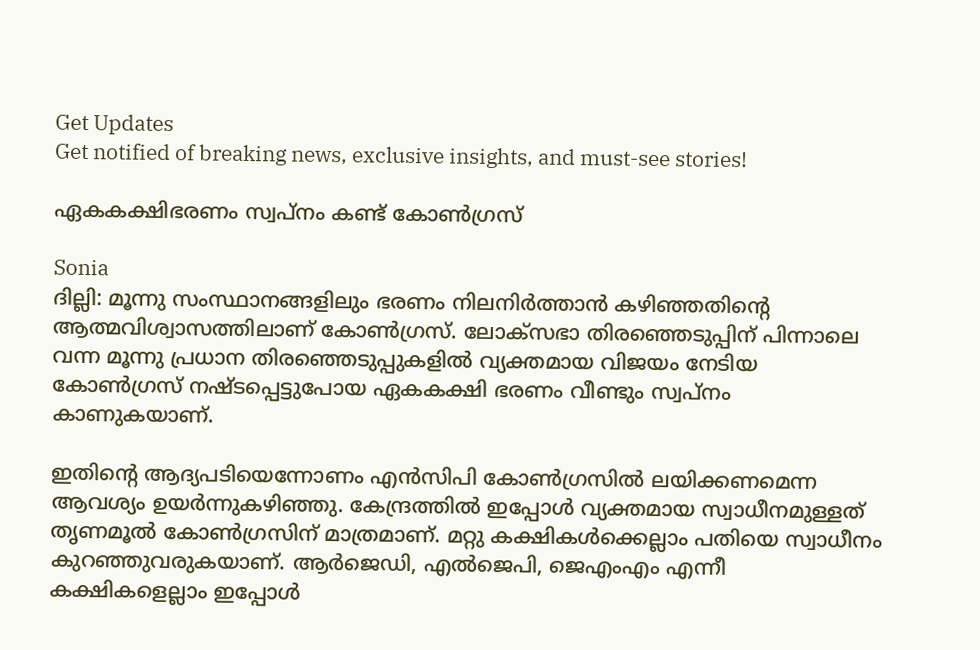Get Updates
Get notified of breaking news, exclusive insights, and must-see stories!

ഏകകക്ഷിഭരണം സ്വപ്‌നം കണ്ട്‌ കോണ്‍ഗ്രസ്‌

Sonia
ദില്ലി: മൂന്നു സംസ്ഥാനങ്ങളിലും ഭരണം നിലനിര്‍ത്താന്‍ കഴിഞ്ഞതിന്റെ ആത്മവിശ്വാസത്തിലാണ്‌ കോണ്‍ഗ്രസ്‌. ലോക്‌സഭാ തിരഞ്ഞെടുപ്പിന്‌ പിന്നാലെ വന്ന മൂന്നു പ്രധാന തിരഞ്ഞെടുപ്പുകളില്‍ വ്യക്തമായ വിജയം നേടിയ കോണ്‍ഗ്രസ്‌ നഷ്ടപ്പെട്ടുപോയ ഏകകക്ഷി ഭരണം വീണ്ടും സ്വപ്‌നം കാണുകയാണ്‌.

ഇതിന്റെ ആദ്യപടിയെന്നോണം എന്‍സിപി കോണ്‍ഗ്രസില്‍ ലയിക്കണമെന്ന ആവശ്യം ഉയര്‍ന്നുകഴിഞ്ഞു. കേന്ദ്രത്തില്‍ ഇപ്പോള്‍ വ്യക്തമായ സ്വാധീനമുള്ളത്‌ തൃണമൂല്‍ കോണ്‍ഗ്രസിന്‌ മാത്രമാണ്‌. മറ്റു കക്ഷികള്‍ക്കെല്ലാം പതിയെ സ്വാധീനം കുറഞ്ഞുവരുകയാണ്‌. ആര്‍ജെഡി, എല്‍ജെപി, ജെഎംഎം എന്നീ കക്ഷികളെല്ലാം ഇപ്പോള്‍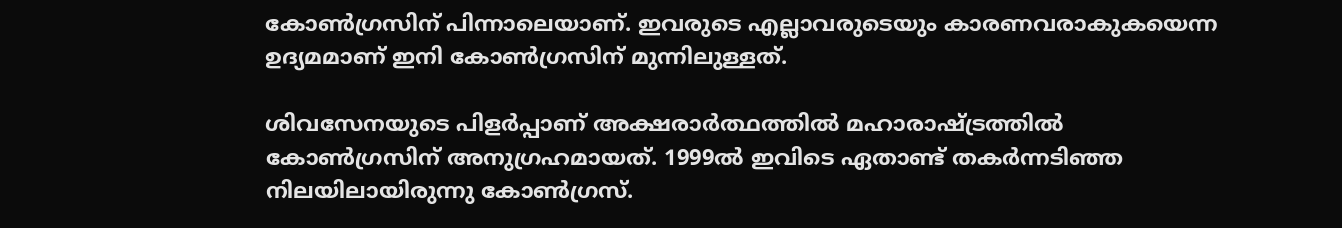കോണ്‍ഗ്രസിന്‌ പിന്നാലെയാണ്‌. ഇവരുടെ എല്ലാവരുടെയും കാരണവരാകുകയെന്ന ഉദ്യമമാണ്‌ ഇനി കോണ്‍ഗ്രസിന്‌ മുന്നിലുള്ളത്‌.

ശിവസേനയുടെ പിളര്‍പ്പാണ്‌ അക്ഷരാര്‍ത്ഥത്തില്‍ മഹാരാഷ്ട്രത്തില്‍ കോണ്‍ഗ്രസിന്‌ അനുഗ്രഹമായത്‌. 1999ല്‍ ഇവിടെ ഏതാണ്ട്‌ തകര്‍ന്നടിഞ്ഞ നിലയിലായിരുന്നു കോണ്‍ഗ്രസ്‌.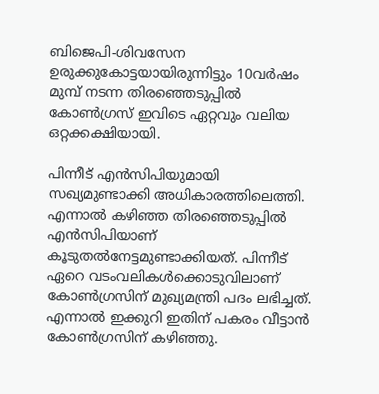ബിജെപി-ശിവസേന ഉരുക്കുകോട്ടയായിരുന്നിട്ടും 10വര്‍ഷം മുമ്പ്‌ നടന്ന തിരഞ്ഞെടുപ്പില്‍ കോണ്‍ഗ്രസ്‌ ഇവിടെ ഏറ്റവും വലിയ ഒറ്റക്കക്ഷിയായി.

പിന്നീട്‌ എന്‍സിപിയുമായി സഖ്യമുണ്ടാക്കി അധികാരത്തിലെത്തി. എന്നാല്‍ കഴിഞ്ഞ തിരഞ്ഞെടുപ്പില്‍ എന്‍സിപിയാണ്‌ കൂടുതല്‍നേട്ടമുണ്ടാക്കിയത്‌. പിന്നീട്‌ ഏറെ വടംവലികള്‍ക്കൊടുവിലാണ്‌ കോണ്‍ഗ്രസിന്‌ മുഖ്യമന്ത്രി പദം ലഭിച്ചത്‌. എന്നാല്‍ ഇക്കുറി ഇതിന്‌ പകരം വീട്ടാന്‍ കോണ്‍ഗ്രസിന്‌ കഴിഞ്ഞു.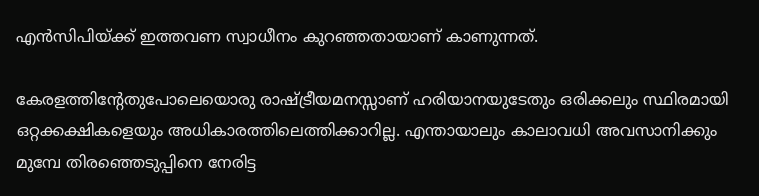എന്‍സിപിയ്‌ക്ക്‌ ഇത്തവണ സ്വാധീനം കുറഞ്ഞതായാണ്‌ കാണുന്നത്‌.

കേരളത്തിന്റേതുപോലെയൊരു രാഷ്ട്രീയമനസ്സാണ്‌ ഹരിയാനയുടേതും ഒരിക്കലും സ്ഥിരമായി ഒറ്റക്കക്ഷികളെയും അധികാരത്തിലെത്തിക്കാറില്ല. എന്തായാലും കാലാവധി അവസാനിക്കും മുമ്പേ തിരഞ്ഞെടുപ്പിനെ നേരിട്ട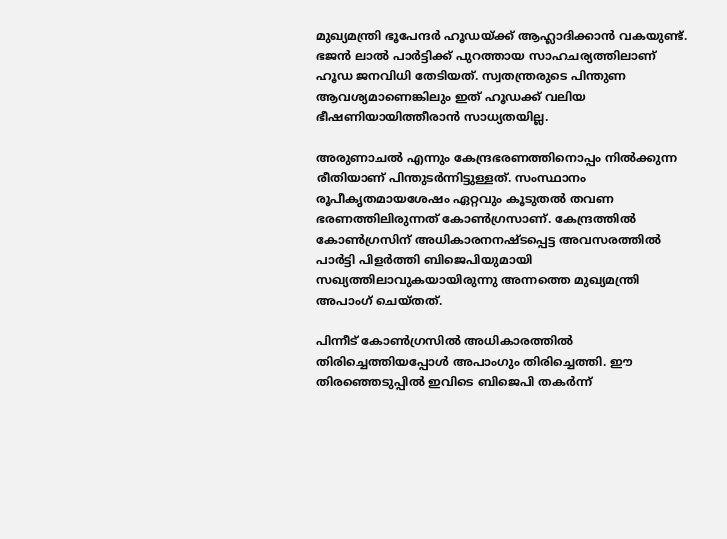മുഖ്യമന്ത്രി ഭൂപേന്ദര്‍ ഹൂഡയ്‌ക്ക്‌ ആഹ്ലാദിക്കാന്‍ വകയുണ്ട്‌. ഭജന്‍ ലാല്‍ പാര്‍ട്ടിക്ക്‌ പുറത്തായ സാഹചര്യത്തിലാണ്‌ ഹൂഡ ജനവിധി തേടിയത്‌. സ്വതന്ത്രരുടെ പിന്തുണ ആവശ്യമാണെങ്കിലും ഇത്‌ ഹൂഡക്ക്‌ വലിയ ഭീഷണിയായിത്തീരാന്‍ സാധ്യതയില്ല.

അരുണാചല്‍ എന്നും കേന്ദ്രഭരണത്തിനൊപ്പം നില്‍ക്കുന്ന രീതിയാണ്‌ പിന്തുടര്‍ന്നിട്ടുള്ളത്‌. സംസ്ഥാനം രൂപീകൃതമായശേഷം ഏറ്റവും കൂടുതല്‍ തവണ ഭരണത്തിലിരുന്നത്‌ കോണ്‍ഗ്രസാണ്‌. കേന്ദ്രത്തില്‍ കോണ്‍ഗ്രസിന്‌ അധികാരനനഷ്ടപ്പെട്ട അവസരത്തില്‍ പാര്‍ട്ടി പിളര്‍ത്തി ബിജെപിയുമായി സഖ്യത്തിലാവുകയായിരുന്നു അന്നത്തെ മുഖ്യമന്ത്രി അപാംഗ്‌ ചെയ്‌തത്‌.

പിന്നീട്‌ കോണ്‍ഗ്രസില്‍ അധികാരത്തില്‍ തിരിച്ചെത്തിയപ്പോള്‍ അപാംഗും തിരിച്ചെത്തി. ഈ തിരഞ്ഞെടുപ്പില്‍ ഇവിടെ ബിജെപി തകര്‍ന്ന്‌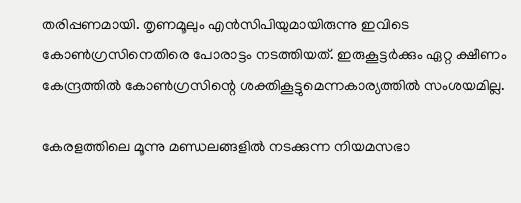തരിപ്പണമായി. തൃണമൂലും എന്‍സിപിയുമായിരുന്നു ഇവിടെ കോണ്‍ഗ്രസിനെതിരെ പോരാട്ടം നടത്തിയത്‌. ഇരുകൂട്ടര്‍ക്കും ഏറ്റ ക്ഷീണം കേന്ദ്രത്തില്‍ കോണ്‍ഗ്രസിന്റെ ശക്തികൂട്ടുമെന്നകാര്യത്തില്‍ സംശയമില്ല.

കേരളത്തിലെ മൂന്നു മണ്ഡലങ്ങളില്‍ നടക്കുന്ന നിയമസഭാ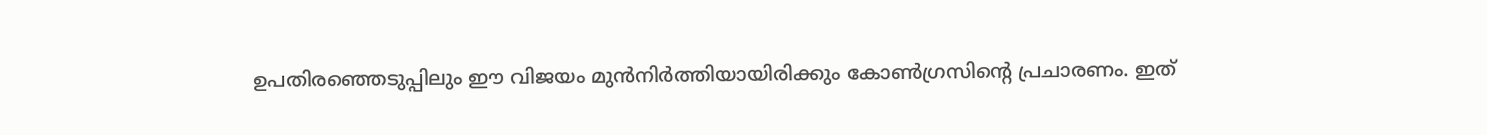ഉപതിരഞ്ഞെടുപ്പിലും ഈ വിജയം മുന്‍നിര്‍ത്തിയായിരിക്കും കോണ്‍ഗ്രസിന്റെ പ്രചാരണം. ഇത്‌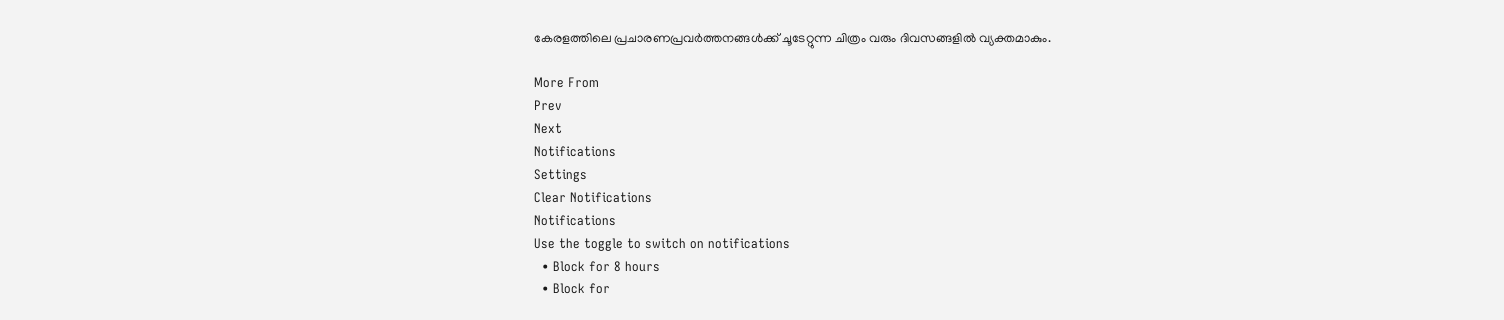കേരളത്തിലെ പ്രചാരണപ്രവര്‍ത്തനങ്ങള്‍ക്ക്‌ ചൂടേറ്റുന്ന ചിത്രം വരും ദിവസങ്ങളില്‍ വ്യക്തമാകും.

More From
Prev
Next
Notifications
Settings
Clear Notifications
Notifications
Use the toggle to switch on notifications
  • Block for 8 hours
  • Block for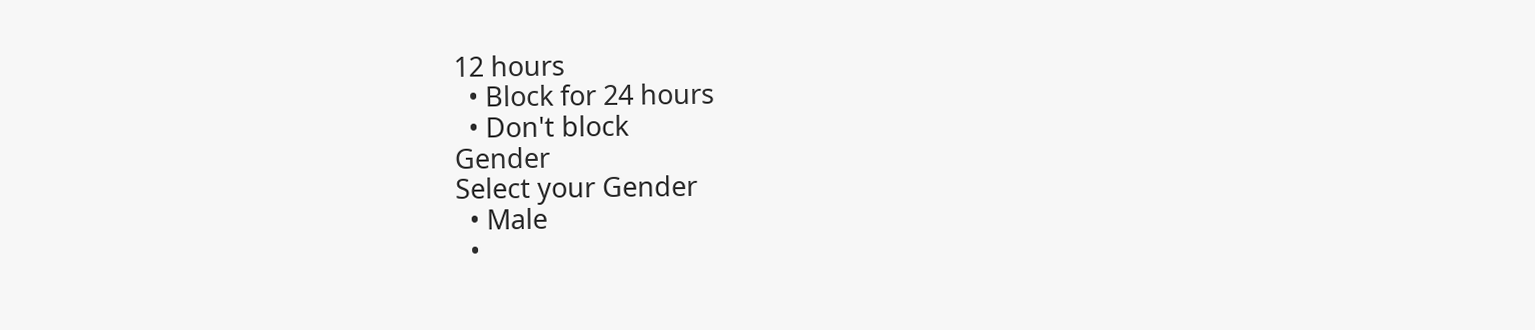12 hours
  • Block for 24 hours
  • Don't block
Gender
Select your Gender
  • Male
  •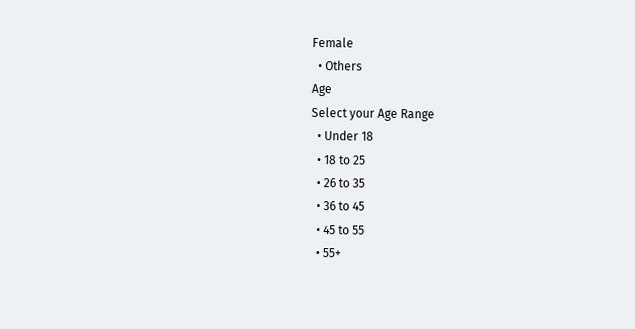Female
  • Others
Age
Select your Age Range
  • Under 18
  • 18 to 25
  • 26 to 35
  • 36 to 45
  • 45 to 55
  • 55+